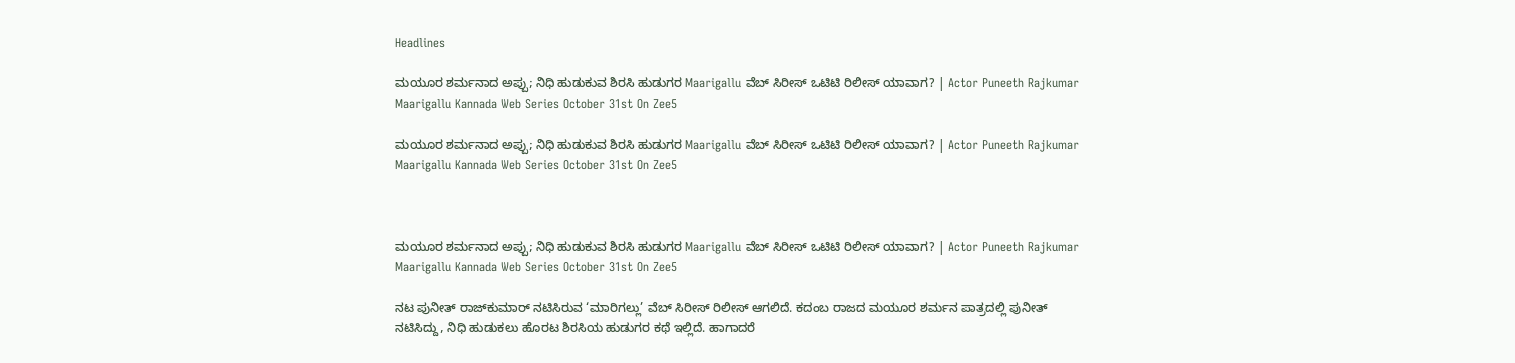Headlines

ಮಯೂರ ಶರ್ಮನಾದ ಅಪ್ಪು; ನಿಧಿ ಹುಡುಕುವ ಶಿರಸಿ ಹುಡುಗರ Maarigallu ವೆಬ್ ಸಿರೀಸ್‌ ಒಟಿಟಿ ರಿಲೀಸ್‌ ಯಾವಾಗ? | Actor Puneeth Rajkumar Maarigallu Kannada Web Series October 31st On Zee5

ಮಯೂರ ಶರ್ಮನಾದ ಅಪ್ಪು; ನಿಧಿ ಹುಡುಕುವ ಶಿರಸಿ ಹುಡುಗರ Maarigallu ವೆಬ್ ಸಿರೀಸ್‌ ಒಟಿಟಿ ರಿಲೀಸ್‌ ಯಾವಾಗ? | Actor Puneeth Rajkumar Maarigallu Kannada Web Series October 31st On Zee5



ಮಯೂರ ಶರ್ಮನಾದ ಅಪ್ಪು; ನಿಧಿ ಹುಡುಕುವ ಶಿರಸಿ ಹುಡುಗರ Maarigallu ವೆಬ್ ಸಿರೀಸ್‌ ಒಟಿಟಿ ರಿಲೀಸ್‌ ಯಾವಾಗ? | Actor Puneeth Rajkumar Maarigallu Kannada Web Series October 31st On Zee5

ನಟ ಪುನೀತ್‌ ರಾಜ್‌ಕುಮಾರ್‌ ನಟಿಸಿರುವ ‘ಮಾರಿಗಲ್ಲು’ ವೆಬ್‌ ಸಿರೀಸ್‌ ರಿಲೀಸ್‌ ಆಗಲಿದೆ. ಕದಂಬ ರಾಜದ ಮಯೂರ ಶರ್ಮನ ಪಾತ್ರದಲ್ಲಿ ಪುನೀತ್‌ ನಟಿಸಿದ್ದು, ನಿಧಿ ಹುಡುಕಲು ಹೊರಟ ಶಿರಸಿಯ ಹುಡುಗರ ಕಥೆ ಇಲ್ಲಿದೆ. ಹಾಗಾದರೆ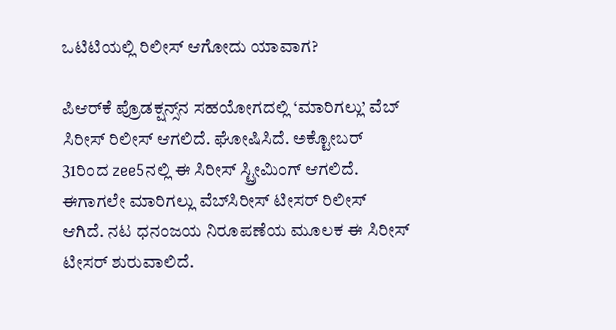ಒಟಿಟಿಯಲ್ಲಿ ರಿಲೀಸ್‌ ಆಗೋದು ಯಾವಾಗ?

ಪಿಆರ್‌ಕೆ ಪ್ರೊಡಕ್ಷನ್ಸ್‌ನ ಸಹಯೋಗದಲ್ಲಿ ‘ಮಾರಿಗಲ್ಲು’ ವೆಬ್ ಸಿರೀಸ್‌ ರಿಲೀಸ್‌ ಆಗಲಿದೆ. ಘೋಷಿಸಿದೆ. ಅಕ್ಟೋಬರ್ 31ರಿಂದ zee5ನಲ್ಲಿ‌ ಈ ಸಿರೀಸ್ ಸ್ಟ್ರೀಮಿಂಗ್ ಆಗಲಿದೆ. ಈಗಾಗಲೇ ಮಾರಿಗಲ್ಲು ವೆಬ್‌ಸಿರೀಸ್ ಟೀಸರ್ ರಿಲೀಸ್‌ ಆಗಿದೆ. ನಟ ಧನಂಜಯ ನಿರೂಪಣೆಯ ಮೂಲಕ ಈ ಸಿರೀಸ್ ಟೀಸರ್ ಶುರುವಾಲಿದೆ.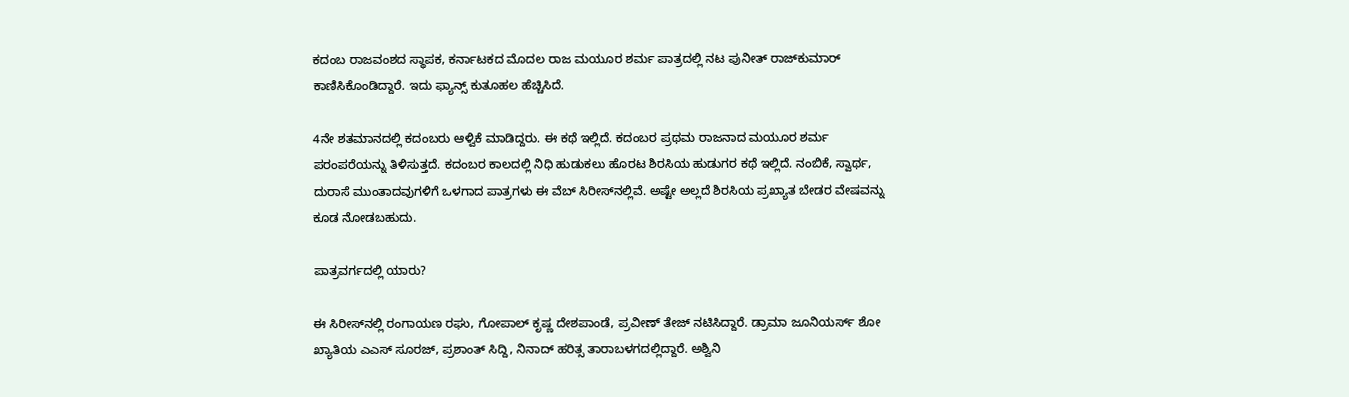ಕದಂಬ ರಾಜವಂಶದ ಸ್ಥಾಪಕ, ಕರ್ನಾಟಕದ ಮೊದಲ ರಾಜ ಮಯೂರ ಶರ್ಮ ಪಾತ್ರದಲ್ಲಿ ನಟ ಪುನೀತ್ ರಾಜ್‌ಕುಮಾರ್ ಕಾಣಿಸಿಕೊಂಡಿದ್ದಾರೆ. ಇದು ಫ್ಯಾನ್ಸ್ ಕುತೂಹಲ ಹೆಚ್ಚಿಸಿದೆ.

4ನೇ ಶತಮಾನದಲ್ಲಿ ಕದಂಬರು ಆಳ್ವಿಕೆ ಮಾಡಿದ್ದರು. ಈ ಕಥೆ ಇಲ್ಲಿದೆ. ಕದಂಬರ ಪ್ರಥಮ ರಾಜನಾದ ಮಯೂರ ಶರ್ಮ ಪರಂಪರೆಯನ್ನು ತಿಳಿಸುತ್ತದೆ. ಕದಂಬರ ಕಾಲದಲ್ಲಿ ನಿಧಿ ಹುಡುಕಲು ಹೊರಟ ಶಿರಸಿಯ ಹುಡುಗರ ಕಥೆ ಇಲ್ಲಿದೆ. ನಂಬಿಕೆ, ಸ್ವಾರ್ಥ, ದುರಾಸೆ ಮುಂತಾದವುಗಳಿಗೆ ಒಳಗಾದ ಪಾತ್ರಗಳು ಈ ವೆಬ್ ಸಿರೀಸ್‌ನಲ್ಲಿವೆ. ಅಷ್ಟೇ ಅಲ್ಲದೆ ಶಿರಸಿಯ ಪ್ರಖ್ಯಾತ ಬೇಡರ ವೇಷವನ್ನು ಕೂಡ ನೋಡಬಹುದು.

ಪಾತ್ರವರ್ಗದಲ್ಲಿ ಯಾರು?

ಈ ಸಿರೀಸ್‌ನಲ್ಲಿ ರಂಗಾಯಣ ರಘು, ಗೋಪಾಲ್ ಕೃಷ್ಣ ದೇಶಪಾಂಡೆ, ಪ್ರವೀಣ್ ತೇಜ್ ನಟಿಸಿದ್ದಾರೆ. ಡ್ರಾಮಾ ಜೂನಿಯರ್ಸ್ ಶೋ ಖ್ಯಾತಿಯ ಎಎಸ್ ಸೂರಜ್, ಪ್ರಶಾಂತ್ ಸಿದ್ದಿ, ನಿನಾದ್ ಹರಿತ್ಸ ತಾರಾಬಳಗದಲ್ಲಿದ್ದಾರೆ. ಅಶ್ವಿನಿ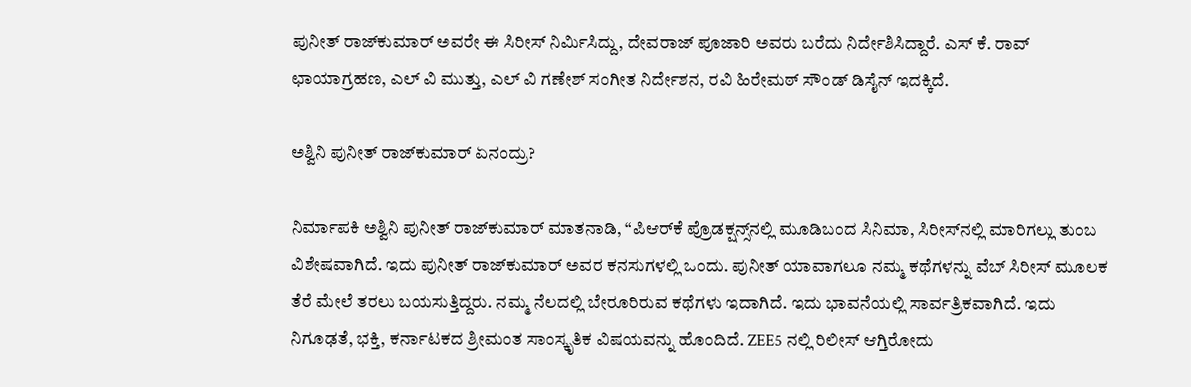ಪುನೀತ್ ರಾಜ್‌ಕುಮಾರ್ ಅವರೇ ಈ ಸಿರೀಸ್ ನಿರ್ಮಿಸಿದ್ದು, ದೇವರಾಜ್ ಪೂಜಾರಿ‌ ಅವರು ಬರೆದು ನಿರ್ದೇಶಿಸಿದ್ದಾರೆ. ಎಸ್ ಕೆ. ರಾವ್ ಛಾಯಾಗ್ರಹಣ, ಎಲ್ ವಿ ಮುತ್ತು, ಎಲ್ ವಿ ಗಣೇಶ್ ಸಂಗೀತ ನಿರ್ದೇಶನ, ರವಿ ಹಿರೇಮಠ್ ಸೌಂಡ್ ಡಿಸೈನ್ ಇದಕ್ಕಿದೆ.

ಅಶ್ವಿನಿ ಪುನೀತ್ ರಾಜ್‌ಕುಮಾರ್ ಏನಂದ್ರು?

ನಿರ್ಮಾಪಕಿ ಅಶ್ವಿನಿ ಪುನೀತ್ ರಾಜ್‌ಕುಮಾರ್ ಮಾತನಾಡಿ, “ಪಿಆರ್‌ಕೆ ಪ್ರೊಡಕ್ಷನ್ಸ್‌ನಲ್ಲಿ ಮೂಡಿಬಂದ ಸಿನಿಮಾ, ಸಿರೀಸ್‌ನಲ್ಲಿ ಮಾರಿಗಲ್ಲು ತುಂಬ ವಿಶೇಷವಾಗಿದೆ. ಇದು ಪುನೀತ್‌ ರಾಜ್‌ಕುಮಾರ್‌ ಅವರ ಕನಸುಗಳಲ್ಲಿ ಒಂದು. ಪುನೀತ್ ಯಾವಾಗಲೂ ನಮ್ಮ ಕಥೆಗಳನ್ನು ವೆಬ್ ಸಿರೀಸ್‌ ಮೂಲಕ ತೆರೆ ಮೇಲೆ ತರಲು ಬಯಸುತ್ತಿದ್ದರು. ನಮ್ಮ ನೆಲದಲ್ಲಿ ಬೇರೂರಿರುವ ಕಥೆಗಳು ಇದಾಗಿದೆ. ಇದು ಭಾವನೆಯಲ್ಲಿ ಸಾರ್ವತ್ರಿಕವಾಗಿದೆ. ಇದು ನಿಗೂಢತೆ, ಭಕ್ತಿ, ಕರ್ನಾಟಕದ ಶ್ರೀಮಂತ ಸಾಂಸ್ಕೃತಿಕ ವಿಷಯವನ್ನು ಹೊಂದಿದೆ. ZEE5 ನಲ್ಲಿ ರಿಲೀಸ್‌ ಆಗ್ತಿರೋದು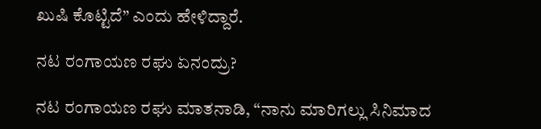ಖುಷಿ ಕೊಟ್ಟಿದೆ” ಎಂದು ಹೇಳಿದ್ದಾರೆ.

ನಟ ರಂಗಾಯಣ ರಘು ಏನಂದ್ರು?

ನಟ ರಂಗಾಯಣ ರಘು ಮಾತನಾಡಿ, “ನಾನು ಮಾರಿಗಲ್ಲು ಸಿನಿಮಾದ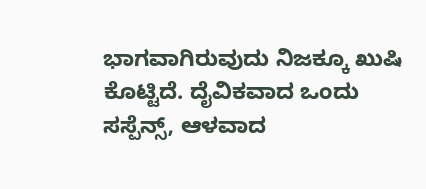ಭಾಗವಾಗಿರುವುದು ನಿಜಕ್ಕೂ ಖುಷಿ ಕೊಟ್ಟಿದೆ. ದೈವಿಕವಾದ ಒಂದು ಸಸ್ಪೆನ್ಸ್, ಆಳವಾದ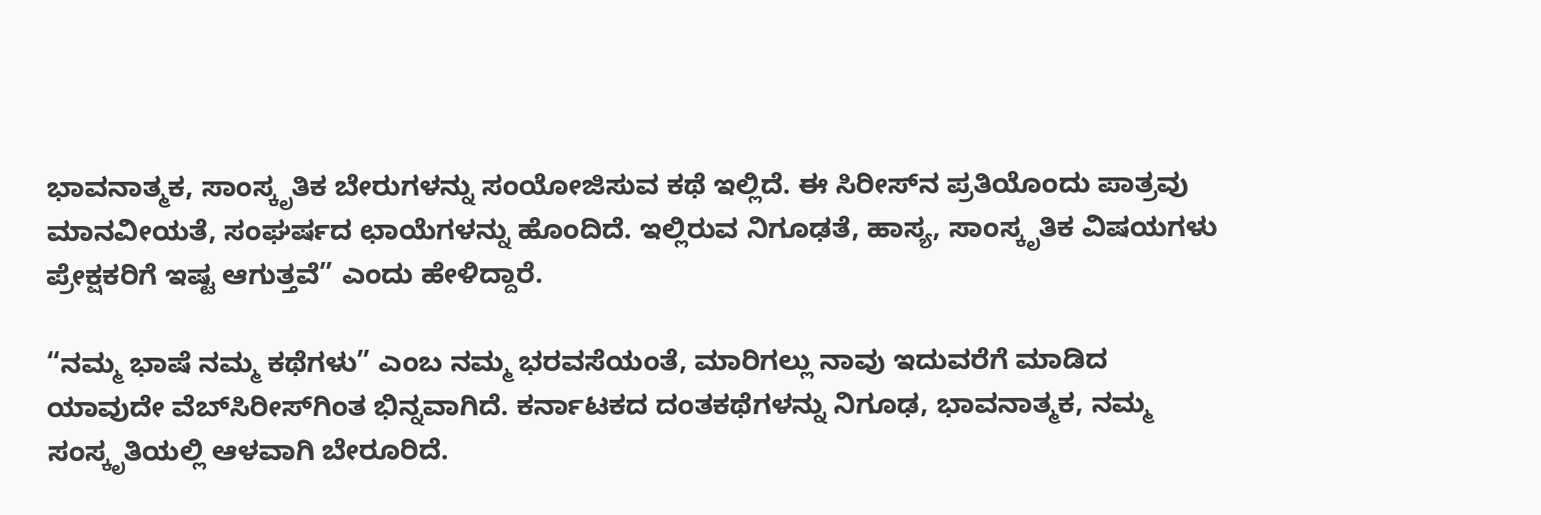ಭಾವನಾತ್ಮಕ, ಸಾಂಸ್ಕೃತಿಕ ಬೇರುಗಳನ್ನು ಸಂಯೋಜಿಸುವ ಕಥೆ ಇಲ್ಲಿದೆ. ಈ ಸಿರೀಸ್‌ನ ಪ್ರತಿಯೊಂದು ಪಾತ್ರವು ಮಾನವೀಯತೆ, ಸಂಘರ್ಷದ ಛಾಯೆಗಳನ್ನು ಹೊಂದಿದೆ. ಇಲ್ಲಿರುವ ನಿಗೂಢತೆ, ಹಾಸ್ಯ, ಸಾಂಸ್ಕೃತಿಕ ವಿಷಯಗಳು ಪ್ರೇಕ್ಷಕರಿಗೆ ಇಷ್ಟ ಆಗುತ್ತವೆ” ಎಂದು ಹೇಳಿದ್ದಾರೆ.

“ನಮ್ಮ ಭಾಷೆ ನಮ್ಮ ಕಥೆಗಳು” ಎಂಬ ನಮ್ಮ ಭರವಸೆಯಂತೆ, ಮಾರಿಗಲ್ಲು ನಾವು ಇದುವರೆಗೆ ಮಾಡಿದ ಯಾವುದೇ ವೆಬ್‌ಸಿರೀಸ್‌ಗಿಂತ ಭಿನ್ನವಾಗಿದೆ. ಕರ್ನಾಟಕದ ದಂತಕಥೆಗಳನ್ನು ನಿಗೂಢ, ಭಾವನಾತ್ಮಕ, ನಮ್ಮ ಸಂಸ್ಕೃತಿಯಲ್ಲಿ ಆಳವಾಗಿ ಬೇರೂರಿದೆ.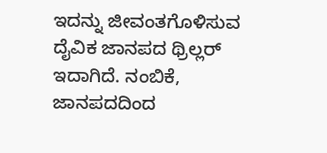ಇದನ್ನು ಜೀವಂತಗೊಳಿಸುವ ದೈವಿಕ ಜಾನಪದ ಥ್ರಿಲ್ಲರ್ ಇದಾಗಿದೆ. ನಂಬಿಕೆ, ಜಾನಪದದಿಂದ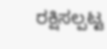ರಕ್ಷಿಸಲ್ಪಟ್ಟ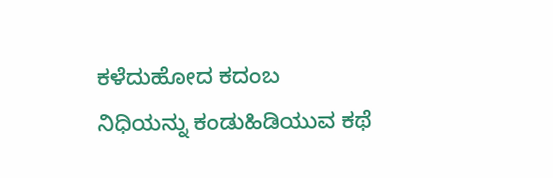ಕಳೆದುಹೋದ ಕದಂಬ ನಿಧಿಯನ್ನು ಕಂಡುಹಿಡಿಯುವ ಕಥೆ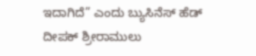ಇದಾಗಿದೆ” ಎಂದು ಬ್ಯುಸಿನೆಸ್‌ ಹೆಡ್‌ ದೀಪಕ್ ಶ್ರೀರಾಮುಲು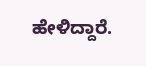ಹೇಳಿದ್ದಾರೆ.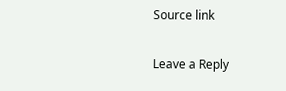Source link

Leave a Reply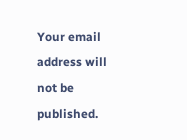Your email address will not be published.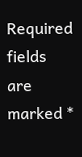Required fields are marked *